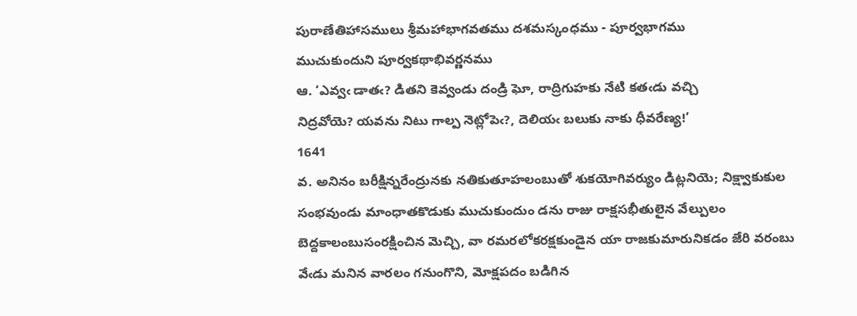పురాణేతిహాసములు శ్రీమహాభాగవతము దశమస్కంధము - పూర్వభాగము
ముచుకుందుని పూర్వకథాభివర్ణనము
ఆ. ‘ఎవ్వఁ డాతఁ? డితని కెవ్వండు దండ్రి ఘో, రాద్రిగుహకు నేటి కతఁడు వచ్చి
నిద్రవోయె? యవను నిటు గాల్ప నెట్లోపెఁ?, దెలియఁ బలుకు నాకు ధీవరేణ్య!’
1641
వ. అనినం బరీక్షిన్నరేంద్రునకు నతికుతూహలంబుతో శుకయోగివర్యుం డిట్లనియె; నిక్ష్వాకుకుల సంభవుండు మాంధాతకొడుకు ముచుకుందుం డను రాజు రాక్షసభీతులైన వేల్పులం బెద్దకాలంబుసంరక్షించిన మెచ్చి, వా రమరలోకరక్షకుండైన యా రాజకుమారునికడం జేరి వరంబు వేఁడు మనిన వారలం గనుంగొని, మోక్షపదం బడిగిన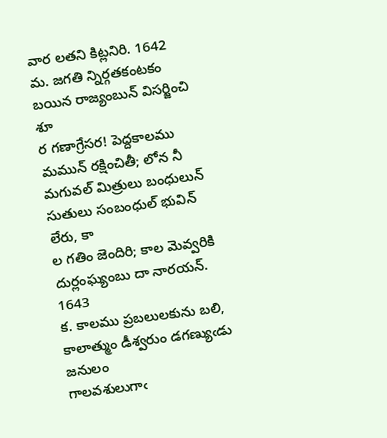వార లతని కిట్లనిరి. 1642
మ. జగతి న్నిర్గతకంటకం బయిన రాజ్యంబున్‌ విసర్జించి శూ
ర గణాగ్రేసర! పెద్దకాలము మమున్‌ రక్షించితీ; లోన నీ
మగువల్‌ మిత్రులు బంధులున్‌ సుతులు సంబంధుల్‌ భువిన్‌ లేరు, కా
ల గతిం జెందిరి; కాల మెవ్వరికి దుర్లంఘ్యంబు దా నారయన్‌.
1643
క. కాలము ప్రబలులకును బలి, కాలాత్ముం డీశ్వరుం డగణ్యుఁడు జనులం
గాలవశులుగాఁ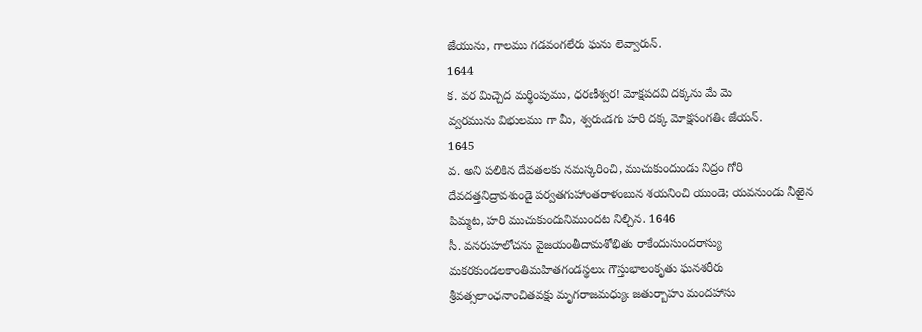జేయును, గాలము గడవంగలేరు ఘను లెవ్వారున్‌.
1644
క. వర మిచ్చెద మర్థింపుము, ధరణీశ్వర! మోక్షపదవి దక్కను మే మె
వ్వరమును విభులము గా మీ, శ్వరుఁడగు హరి దక్క మోక్షసంగతిఁ జేయన్‌.
1645
వ. అని పలికిన దేవతలకు నమస్కరించి, ముచుకుందుండు నిద్రం గోరి దేవదత్తనిద్రావశుండై పర్వతగుహాంతరాళంబున శయనించి యుండె; యవనుండు నీఱైన పిమ్మట, హరి ముచుకుందునిముందట నిల్చిన. 1646
సీ. వనరుహలోచను వైజయంతీదామశోభితు రాకేందుసుందరాస్యు
మకరకుండలకాంతిమహితగండస్థలుఁ గౌస్తుభాలంకృతు ఘనశరీరు
శ్రీవత్సలాంఛనాంచితవక్షు మృగరాజమధ్యుఁ జతుర్బాహు మందహాసు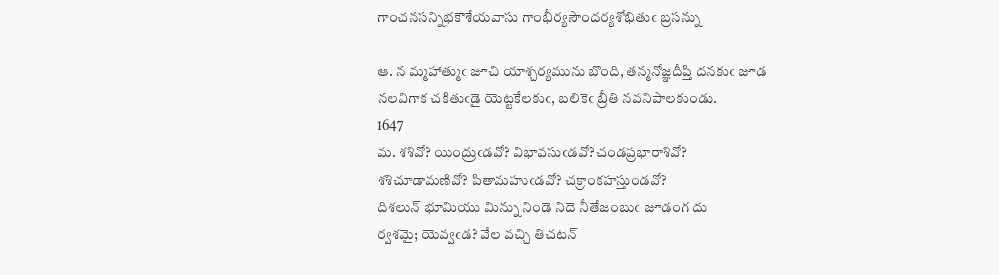గాంచనసన్నిభకౌశేయవాసు గాంభీర్యసౌందర్యశోభితుఁ బ్రసన్ను

ఆ. న మ్మహాత్ముఁ జూచి యాశ్చర్యమును బొంది, తన్మనోజ్ఞదీప్తి దనకుఁ జూడ
నలవిగాక చకితుఁడై యెట్టకేలకుఁ, బలికెఁ బ్రీతి నవనిపాలకుండు.
1647
మ. శశివో? యింద్రుఁడవో? విభావసుఁడవో?చండప్రభారాశివో?
శశిచూడామణివో? పితామహుఁడవో? చక్రాంకహస్తుండవో?
దిశలున్‌ భూమియు మిన్ను నిండె నిదె నీతేజంబుఁ జూడంగ దు
ర్వశమై; యెవ్వఁడ? వేల వచ్చి తిచటన్‌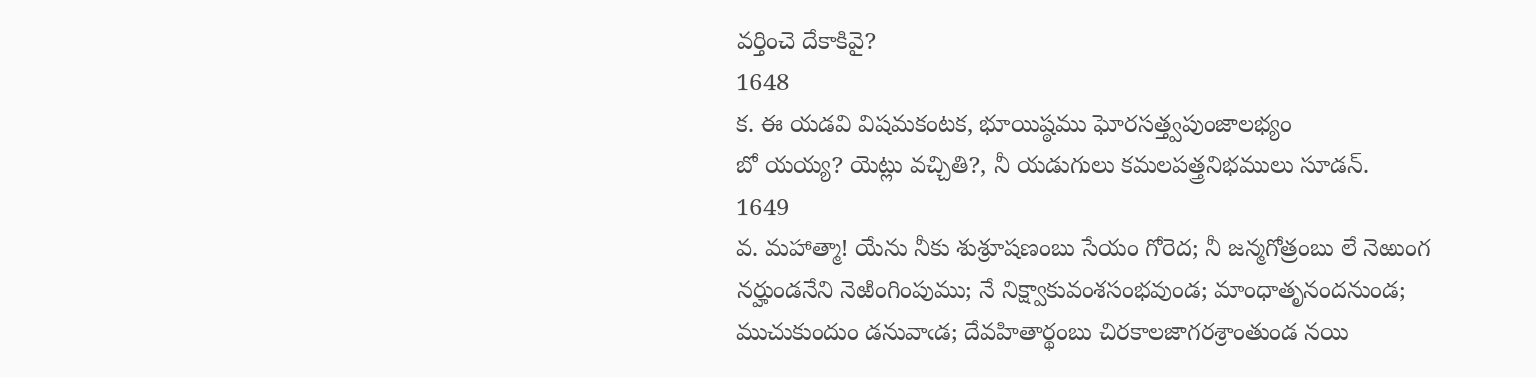వర్తించె దేకాకివై?
1648
క. ఈ యడవి విషమకంటక, భూయిష్ఠము ఘోరసత్త్వపుంజాలభ్యం
బో యయ్య? యెట్లు వచ్చితి?, నీ యడుగులు కమలపత్త్రనిభములు సూడన్‌.
1649
వ. మహాత్మా! యేను నీకు శుశ్రూషణంబు సేయం గోరెద; నీ జన్మగోత్రంబు లే నెఱుంగ నర్హుండనేని నెఱింగింపుము; నే నిక్ష్వాకువంశసంభవుండ; మాంధాతృనందనుండ; ముచుకుందుం డనువాఁడ; దేవహితార్థంబు చిరకాలజాగరశ్రాంతుండ నయి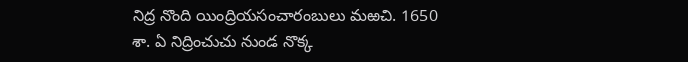నిద్ర నొంది యింద్రియసంచారంబులు మఱచి. 1650
శా. ఏ నిద్రించుచు నుండ నొక్క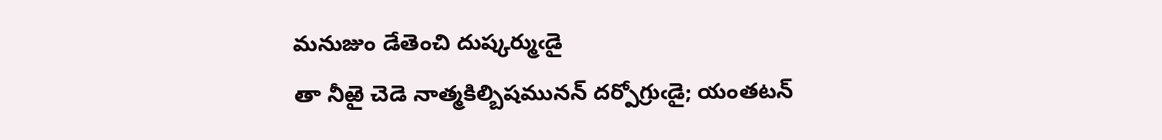మనుజుం డేతెంచి దుష్కర్ముఁడై
తా నీఱై చెడె నాత్మకిల్బిషమునన్‌ దర్పోగ్రుఁడై; యంతటన్‌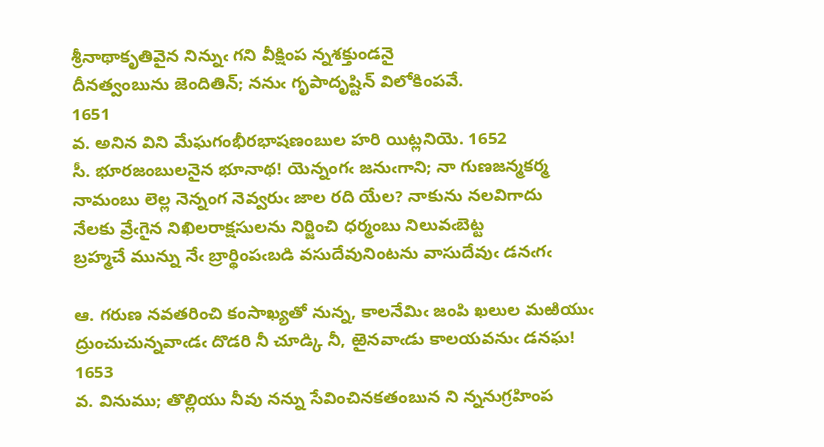శ్రీనాథాకృతివైన నిన్నుఁ గని వీక్షింప న్నశక్తుండనై
దీనత్వంబును జెందితిన్‌; ననుఁ గృపాదృష్టిన్‌ విలోకింపవే.
1651
వ. అనిన విని మేఘగంభీరభాషణంబుల హరి యిట్లనియె. 1652
సీ. భూరజంబులనైన భూనాథ! యెన్నంగఁ జనుఁగాని; నా గుణజన్మకర్మ
నామంబు లెల్ల నెన్నంగ నెవ్వరుఁ జాల రది యేల? నాకును నలవిగాదు
నేలకు వ్రేఁగైన నిఖిలరాక్షసులను నిర్జించి ధర్మంబు నిలువఁబెట్ట
బ్రహ్మచే మున్ను నేఁ బ్రార్థింపఁబడి వసుదేవునింటను వాసుదేవుఁ డనఁగఁ

ఆ. గరుణ నవతరించి కంసాఖ్యతో నున్న, కాలనేమిఁ జంపి ఖలుల మఱియుఁ
ద్రుంచుచున్నవాఁడఁ దొడరి నీ చూడ్కి నీ, ఱైనవాఁడు కాలయవనుఁ డనఘ!
1653
వ. వినుము; తొల్లియు నీవు నన్ను సేవించినకతంబున ని న్ననుగ్రహింప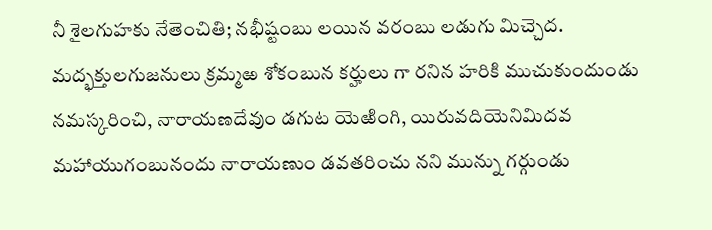నీ శైలగుహకు నేతెంచితి; నభీష్టంబు లయిన వరంబు లడుగు మిచ్చెద. మద్భక్తులగుజనులు క్రమ్మఱ శోకంబున కర్హులు గా రనిన హరికి ముచుకుందుండు నమస్కరించి, నారాయణదేవుం డగుట యెఱింగి, యిరువదియెనిమిదవ మహాయుగంబునందు నారాయణుం డవతరించు నని మున్ను గర్గుండు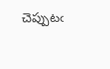చెప్పుటఁ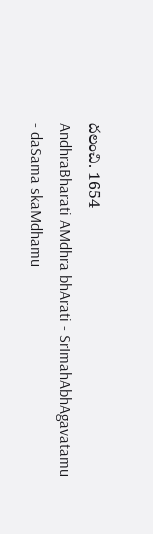దలంచి. 1654
AndhraBharati AMdhra bhArati - SrImahAbhAgavatamu - daSama skaMdhamu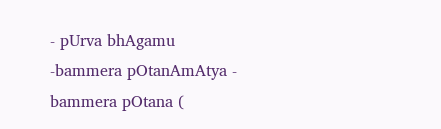- pUrva bhAgamu -bammera pOtanAmAtya - bammera pOtana (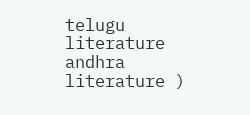telugu literature andhra literature )